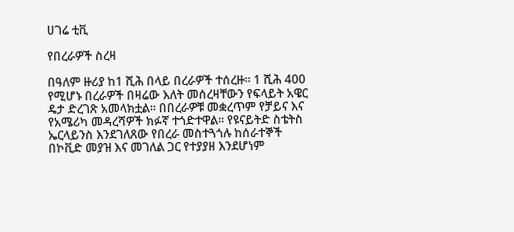ሀገሬ ቲቪ

የበረራዎች ስረዛ

በዓለም ዙሪያ ከ1 ሺሕ በላይ በረራዎች ተሰረዙ፡፡ 1 ሺሕ 400 የሚሆኑ በረራዎች በዛሬው እለት መሰረዛቸውን የፍላይት አዌር ዴታ ድረገጽ አመላክቷል፡፡ በበረራዎቹ መቋረጥም የቻይና እና የአሜሪካ መዳረሻዎች ክፉኛ ተጎድተዋል፡፡ የዩናይትድ ስቴትስ ኤርላይንስ እንደገለጸው የበረራ መስተጓጎሉ ከሰራተኞች በኮቪድ መያዝ እና መገለል ጋር የተያያዘ እንደሆነም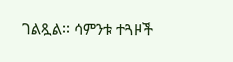ገልጿል፡፡ ሳምንቱ ተጓዞች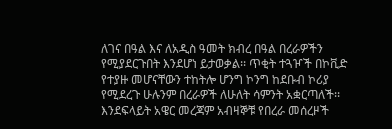ለገና በዓል እና ለአዲስ ዓመት ክብረ በዓል በረራዎችን የሚያደርጉበት እንደሆነ ይታወቃል፡፡ ጥቂት ተጓዦች በኮቪድ የተያዙ መሆናቸውን ተከትሎ ሆንግ ኮንግ ከደቡብ ኮሪያ የሚደረጉ ሁሉንም በረራዎች ለሁለት ሳምንት አቋርጣለች፡፡ እንደፍላይት አዌር መረጃም አብዛኞቹ የበረራ መሰረዞች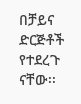በቻይና ድርጅቶች የተደረጉ ናቸው፡፡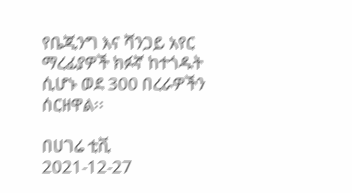የቤጂንግ እና ሻንጋይ አየር ማረፊያዎች ክፉኛ ከተጎዱት ሲሆኑ ወደ 300 በረራዎችን ሰርዘዋል፡፡

በሀገሬ ቲቪ
2021-12-27